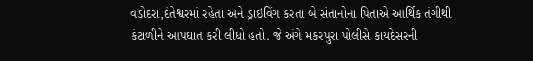વડોદરા,દંતેશ્વરમાં રહેતા અને ડ્રાઇવિંગ કરતા બે સંતાનોના પિતાએ આર્થિક તંગીથી કંટાળીને આપઘાત કરી લીધો હતો. જે અંગે મકરપુરા પોલીસે કાયદેસરની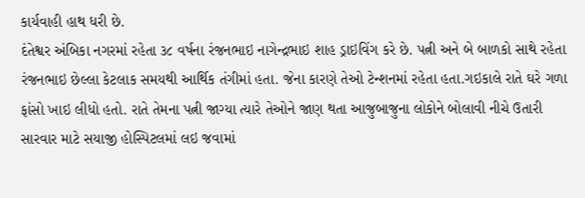કાર્યવાહી હાથ ધરી છે.
દંતેશ્વર અંબિકા નગરમાં રહેતા ૩૮ વર્ષના રંજનભાઇ નાગેન્દ્રભાઇ શાહ ડ્રાઇવિંગ કરે છે. પત્ની અને બે બાળકો સાથે રહેતા રંજનભાઇ છેલ્લા કેટલાક સમયથી આર્થિક તંગીમાં હતા. જેના કારણે તેઓ ટેન્શનમાં રહેતા હતા.ગઇકાલે રાતે ઘરે ગળા ફાંસો ખાઇ લીધો હતો. રાતે તેમના પત્ની જાગ્યા ત્યારે તેઓને જાણ થતા આજુબાજુના લોકોને બોલાવી નીચે ઉતારી સારવાર માટે સયાજી હોસ્પિટલમાં લઇ જવામાં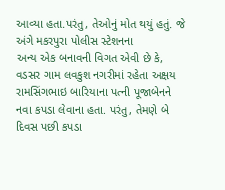આવ્યા હતા.પરંતુ, તેઓનું મોત થયું હતું. જે અંગે મકરપુરા પોલીસ સ્ટેશનના
અન્ય એક બનાવની વિગત એવી છે કે, વડસર ગામ લવકુશ નગરીમાં રહેતા અક્ષય રામસિંગભાઇ બારિયાના પત્ની પૂજાબેનને નવા કપડા લેવાના હતા. પરંતુ, તેમણે બે દિવસ પછી કપડા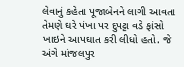લેવાનું કહેતા પૂજાબેનને લાગી આવતા તેમણે ઘરે પંખા પર દુપટ્ટા વડે ફાંસો ખાઇને આપઘાત કરી લીધો હતો. જે અંગે માંજલપુર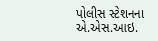પોલીસ સ્ટેશનના એ.એસ.આઇ.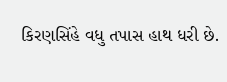કિરણસિંહે વધુ તપાસ હાથ ધરી છે.